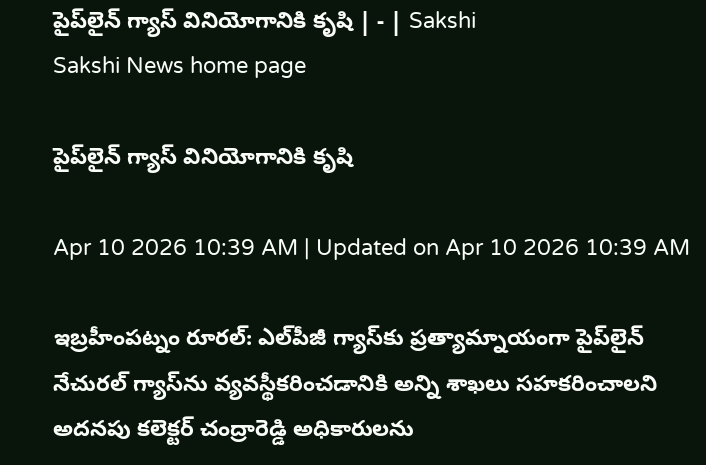పైప్‌లైన్‌ గ్యాస్‌ వినియోగానికి కృషి | - | Sakshi
Sakshi News home page

పైప్‌లైన్‌ గ్యాస్‌ వినియోగానికి కృషి

Apr 10 2026 10:39 AM | Updated on Apr 10 2026 10:39 AM

ఇబ్రహీంపట్నం రూరల్‌: ఎల్‌పీజీ గ్యాస్‌కు ప్రత్యామ్నాయంగా పైప్‌లైన్‌ నేచురల్‌ గ్యాస్‌ను వ్యవస్థీకరించడానికి అన్ని శాఖలు సహకరించాలని అదనపు కలెక్టర్‌ చంద్రారెడ్డి అధికారులను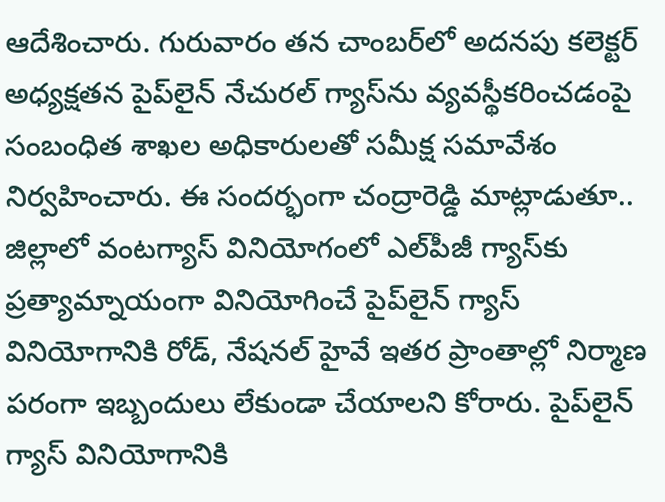ఆదేశించారు. గురువారం తన చాంబర్‌లో అదనపు కలెక్టర్‌ అధ్యక్షతన పైప్‌లైన్‌ నేచురల్‌ గ్యాస్‌ను వ్యవస్థీకరించడంపై సంబంధిత శాఖల అధికారులతో సమీక్ష సమావేశం నిర్వహించారు. ఈ సందర్భంగా చంద్రారెడ్డి మాట్లాడుతూ.. జిల్లాలో వంటగ్యాస్‌ వినియోగంలో ఎల్‌పీజీ గ్యాస్‌కు ప్రత్యామ్నాయంగా వినియోగించే పైప్‌లైన్‌ గ్యాస్‌ వినియోగానికి రోడ్‌, నేషనల్‌ హైవే ఇతర ప్రాంతాల్లో నిర్మాణ పరంగా ఇబ్బందులు లేకుండా చేయాలని కోరారు. పైప్‌లైన్‌ గ్యాస్‌ వినియోగానికి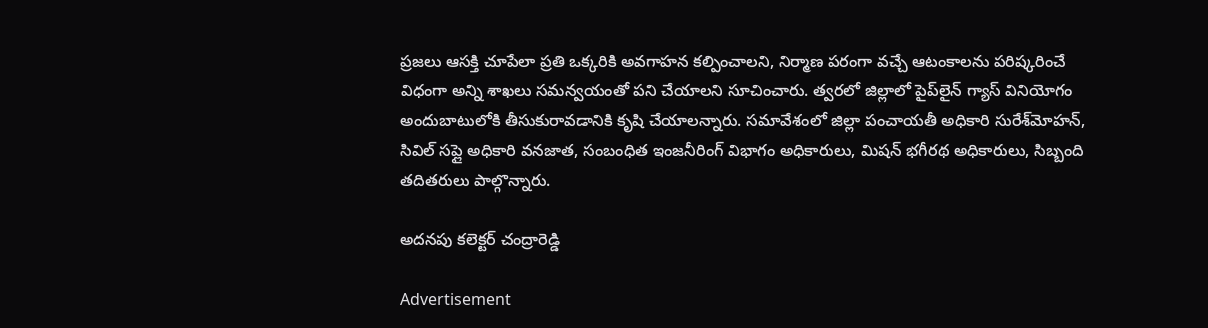ప్రజలు ఆసక్తి చూపేలా ప్రతి ఒక్కరికి అవగాహన కల్పించాలని, నిర్మాణ పరంగా వచ్చే ఆటంకాలను పరిష్కరించే విధంగా అన్ని శాఖలు సమన్వయంతో పని చేయాలని సూచించారు. త్వరలో జిల్లాలో పైప్‌లైన్‌ గ్యాస్‌ వినియోగం అందుబాటులోకి తీసుకురావడానికి కృషి చేయాలన్నారు. సమావేశంలో జిల్లా పంచాయతీ అధికారి సురేశ్‌మోహన్‌, సివిల్‌ సప్లై అధికారి వనజాత, సంబంధిత ఇంజనీరింగ్‌ విభాగం అధికారులు, మిషన్‌ భగీరథ అధికారులు, సిబ్బంది తదితరులు పాల్గొన్నారు.

అదనపు కలెక్టర్‌ చంద్రారెడ్డి

Advertisement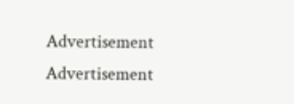Advertisement
Advertisement